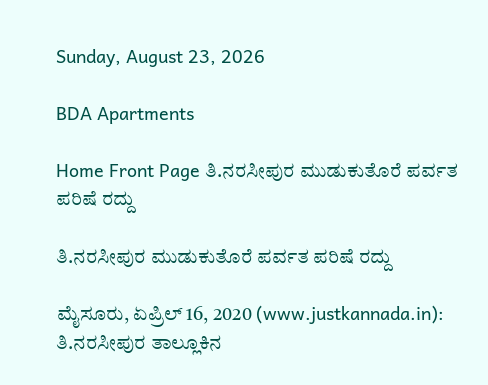Sunday, August 23, 2026

BDA Apartments

Home Front Page ತಿ.ನರಸೀಪುರ ಮುಡುಕುತೊರೆ ಪರ್ವತ ಪರಿಷೆ ರದ್ದು

ತಿ.ನರಸೀಪುರ ಮುಡುಕುತೊರೆ ಪರ್ವತ ಪರಿಷೆ ರದ್ದು

ಮೈಸೂರು, ಏಪ್ರಿಲ್ 16, 2020 (www.justkannada.in): ತಿ.ನರಸೀಪುರ ತಾಲ್ಲೂಕಿನ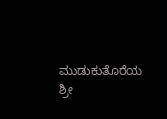ಮುಡುಕುತೊರೆಯ ಶ್ರೀ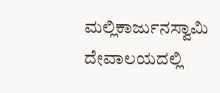ಮಲ್ಲಿಕಾರ್ಜುನಸ್ವಾಮಿ ದೇವಾಲಯದಲ್ಲಿ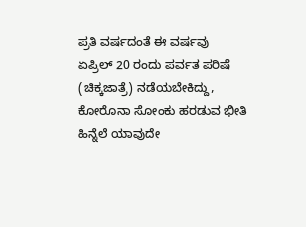ಪ್ರತಿ ವರ್ಷದಂತೆ ಈ ವರ್ಷವು ಏಪ್ರಿಲ್ 20 ರಂದು ಪರ್ವತ ಪರಿಷೆ (ಚಿಕ್ಕಜಾತ್ರೆ) ನಡೆಯಬೇಕಿದ್ದು, ಕೋರೊನಾ ಸೋಂಕು ಹರಡುವ ಭೀತಿ ಹಿನ್ನೆಲೆ ಯಾವುದೇ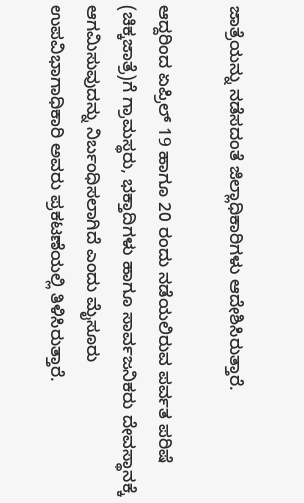ಜಾತ್ರೆಯನ್ನು ನಡೆಸದಂತೆ ಜಿಲ್ಲಾಧಿಕಾರಿಗಳು ಆದೇಶಿಸಿರುತ್ತಾರೆ.

ಆದ್ದರಿಂದ ಏಪ್ರಿಲ್ 19 ಹಾಗೂ 20 ರಂದು ನಡೆಯಲಿರುವ ಪರ್ವತ ಪರಿಷೆ (ಚಿಕ್ಕಜಾತ್ರೆ)ಗೆ ಗ್ರಾಮಸ್ಥರು, ಭಕ್ತಾದಿಗಳು ಹಾಗೂ ಸಾರ್ವಜನಿಕರು ದೇವಸ್ಥಾನಕ್ಕೆ ಆಗಮಿಸುವುದನ್ನು ನಿರ್ಬಂಧಿಸಲಾಗಿದೆ ಎಂದು ಮೈಸೂರು ಉಪವಿಭಾಗಾಧಿಕಾರಿ ಅವರು ಪ್ರಕಟಣೆಯಲ್ಲಿ ತಿಳಿಸಿರುತ್ತಾರೆ.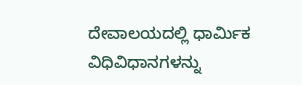ದೇವಾಲಯದಲ್ಲಿ ಧಾರ್ಮಿಕ‌ ವಿಧಿವಿಧಾನಗಳನ್ನು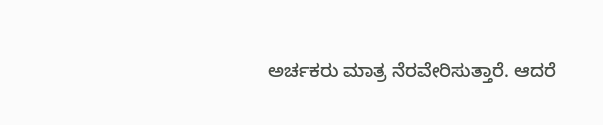ಅರ್ಚಕರು ಮಾತ್ರ ನೆರವೇರಿಸುತ್ತಾರೆ. ಆದರೆ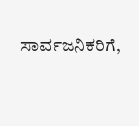ಸಾರ್ವಜನಿಕರಿಗೆ,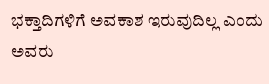ಭಕ್ತಾದಿಗಳಿಗೆ ಅವಕಾಶ ಇರುವುದಿಲ್ಲ ಎಂದು ಅವರು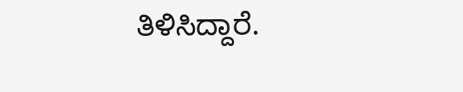ತಿಳಿಸಿದ್ದಾರೆ.